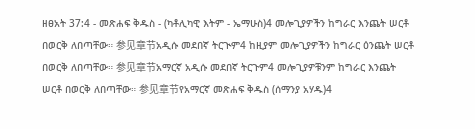ዘፀአት 37:4 - መጽሐፍ ቅዱስ - (ካቶሊካዊ እትም - ኤማሁስ)4 መሎጊያዎችን ከግራር እንጨት ሠርቶ በወርቅ ለበጣቸው። 参见章节አዲሱ መደበኛ ትርጒም4 ከዚያም መሎጊያዎችን ከግራር ዕንጨት ሠርቶ በወርቅ ለበጣቸው። 参见章节አማርኛ አዲሱ መደበኛ ትርጉም4 መሎጊያዎቹንም ከግራር እንጨት ሠርቶ በወርቅ ለበጣቸው። 参见章节የአማርኛ መጽሐፍ ቅዱስ (ሰማንያ አሃዱ)4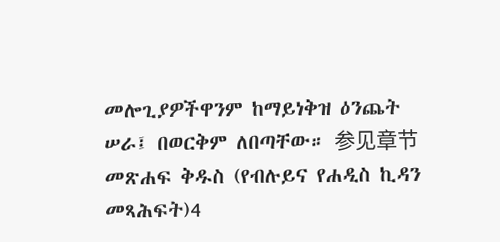መሎጊያዎችዋንም ከማይነቅዝ ዕንጨት ሠራ፤ በወርቅም ለበጣቸው። 参见章节መጽሐፍ ቅዱስ (የብሉይና የሐዲስ ኪዳን መጻሕፍት)4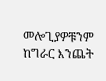መሎጊያዎቹንም ከግራር እንጨት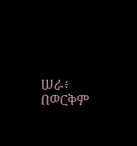ሠራ፥ በወርቅም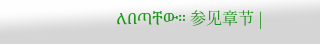ለበጣቸው። 参见章节 |